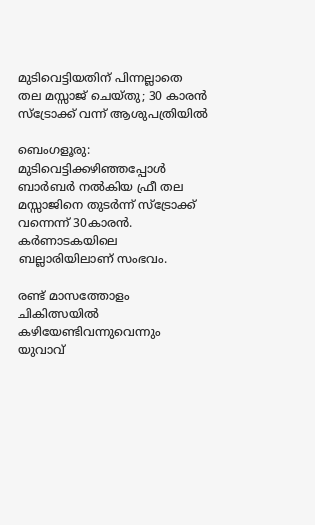മുടിവെട്ടിയതിന് പിന്നല്ലാതെ തല മസ്സാജ് ചെയ്തു; 30 കാരൻ സ്ട്രോക്ക് വന്ന് ആശുപത്രിയിൽ

ബെംഗളൂരു: മുടിവെട്ടിക്കഴിഞ്ഞപ്പോള്‍ ബാർബർ നല്‍കിയ ഫ്രീ തല മസ്സാജിനെ തുടർന്ന് സ്ട്രോക്ക് വന്നെന്ന് 30കാരൻ. കർണാടകയിലെ ബല്ലാരിയിലാണ് സംഭവം.

രണ്ട് മാസത്തോളം ചികിത്സയില്‍ കഴിയേണ്ടിവന്നുവെന്നും യുവാവ്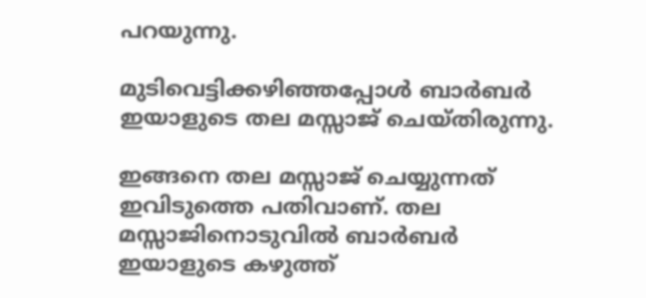പറയുന്നു.

മുടിവെട്ടിക്കഴിഞ്ഞപ്പോള്‍ ബാർബർ ഇയാളുടെ തല മസ്സാജ് ചെയ്തിരുന്നു.

ഇങ്ങനെ തല മസ്സാജ് ചെയ്യുന്നത് ഇവിടുത്തെ പതിവാണ്. തല മസ്സാജിനൊടുവില്‍ ബാർബർ ഇയാളുടെ കഴുത്ത്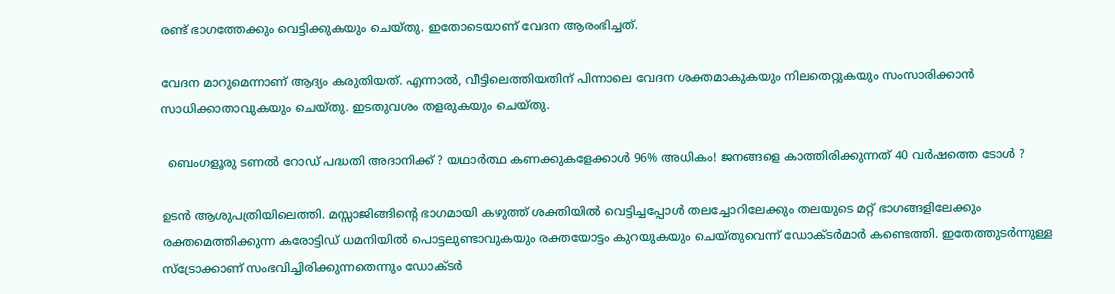രണ്ട് ഭാഗത്തേക്കും വെട്ടിക്കുകയും ചെയ്തു. ഇതോടെയാണ് വേദന ആരംഭിച്ചത്.

വേദന മാറുമെന്നാണ് ആദ്യം കരുതിയത്. എന്നാല്‍, വീട്ടിലെത്തിയതിന് പിന്നാലെ വേദന ശക്തമാകുകയും നിലതെറ്റുകയും സംസാരിക്കാൻ സാധിക്കാതാവുകയും ചെയ്തു. ഇടതുവശം തളരുകയും ചെയ്തു.

  ബെംഗളൂരു ടണൽ റോഡ് പദ്ധതി അദാനിക്ക് ? യഥാർത്ഥ കണക്കുകളേക്കാൾ 96% അധികം! ജനങ്ങളെ കാത്തിരിക്കുന്നത് 40 വർഷത്തെ ടോൾ ?

ഉടൻ ആശുപത്രിയിലെത്തി. മസ്സാജിങ്ങിന്‍റെ ഭാഗമായി കഴുത്ത് ശക്തിയില്‍ വെട്ടിച്ചപ്പോള്‍ തലച്ചോറിലേക്കും തലയുടെ മറ്റ് ഭാഗങ്ങളിലേക്കും രക്തമെത്തിക്കുന്ന കരോട്ടിഡ് ധമനിയില്‍ പൊട്ടലുണ്ടാവുകയും രക്തയോട്ടം കുറയുകയും ചെയ്തുവെന്ന് ഡോക്ടർമാർ കണ്ടെത്തി. ഇതേത്തുടർന്നുള്ള സ്ട്രോക്കാണ് സംഭവിച്ചിരിക്കുന്നതെന്നും ഡോക്ടർ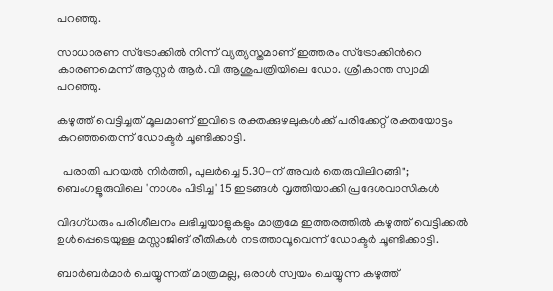പറഞ്ഞു.

സാധാരണ സ്ട്രോക്കില്‍ നിന്ന് വ്യത്യസ്തമാണ് ഇത്തരം സ്ട്രോക്കിന്‍റെ കാരണമെന്ന് ആസ്റ്റർ ആർ.വി ആശുപത്രിയിലെ ഡോ. ശ്രീകാന്ത സ്വാമി പറഞ്ഞു.

കഴുത്ത് വെട്ടിച്ചത് മൂലമാണ് ഇവിടെ രക്തക്കുഴലുകള്‍ക്ക് പരിക്കേറ്റ് രക്തയോട്ടം കുറഞ്ഞതെന്ന് ഡോക്ടർ ചൂണ്ടിക്കാട്ടി.

  പരാതി പറയൽ നിർത്തി, പുലർച്ചെ 5.30-ന് അവർ തെരുവിലിറങ്ങി"; ബെംഗളൂരുവിലെ 'നാശം പിടിച്ച' 15 ഇടങ്ങൾ വൃത്തിയാക്കി പ്രദേശവാസികൾ

വിദഗ്ധരും പരിശീലനം ലഭിച്ചയാളുകളും മാത്രമേ ഇത്തരത്തില്‍ കഴുത്ത് വെട്ടിക്കല്‍ ഉള്‍പ്പെടെയുള്ള മസ്സാജിങ് രീതികള്‍ നടത്താവൂവെന്ന് ഡോക്ടർ ചൂണ്ടിക്കാട്ടി.

ബാർബർമാർ ചെയ്യുന്നത് മാത്രമല്ല, ഒരാള്‍ സ്വയം ചെയ്യുന്ന കഴുത്ത്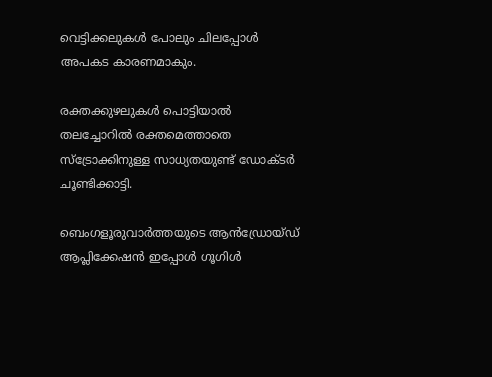വെട്ടിക്കലുകള്‍ പോലും ചിലപ്പോള്‍ അപകട കാരണമാകും.

രക്തക്കുഴലുകള്‍ പൊട്ടിയാല്‍ തലച്ചോറില്‍ രക്തമെത്താതെ സ്ട്രോക്കിനുള്ള സാധ്യതയുണ്ട് ഡോക്ടർ ചൂണ്ടിക്കാട്ടി.

ബെംഗളൂരുവാർത്തയുടെ ആൻഡ്രോയ്ഡ് ആപ്ലിക്കേഷൻ ഇപ്പോൾ ഗൂഗിൾ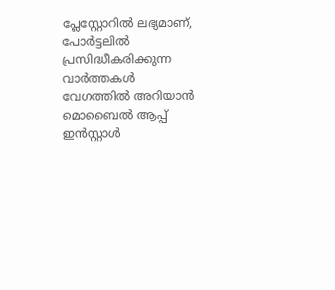പ്ലേസ്റ്റോറിൽ ലഭ്യമാണ്, പോർട്ടലിൽ പ്രസിദ്ധീകരിക്കുന്ന വാർത്തകൾ വേഗത്തിൽ അറിയാൻ മൊബൈൽ ആപ്പ് ഇൻസ്റ്റാൾ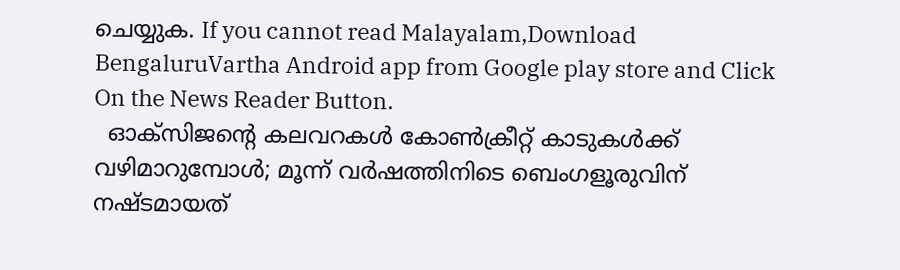ചെയ്യുക. If you cannot read Malayalam,Download BengaluruVartha Android app from Google play store and Click On the News Reader Button.
  ഓക്സിജൻ്റെ കലവറകൾ കോൺക്രീറ്റ് കാടുകൾക്ക് വഴിമാറുമ്പോൾ; മൂന്ന് വർഷത്തിനിടെ ബെംഗളൂരുവിന് നഷ്ടമായത്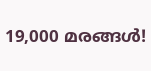19,000 മരങ്ങൾ!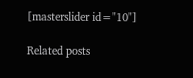[masterslider id="10"]

Related posts